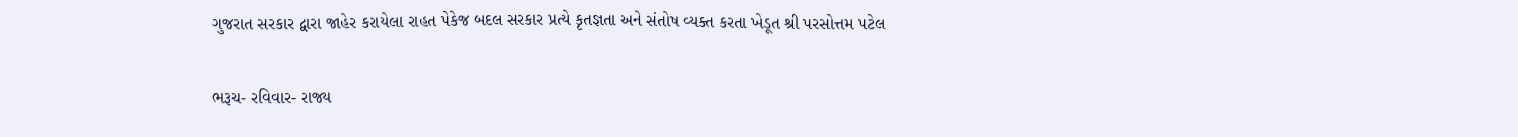ગુજરાત સરકાર દ્વારા જાહેર કરાયેલા રાહત પેકેજ બદલ સરકાર પ્રત્યે કૃતજ્ઞતા અને સંતોષ વ્યક્ત કરતા ખેડૂત શ્રી પરસોત્તમ પટેલ

ભરૂચ- રવિવાર- રાજ્ય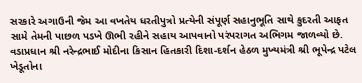સરકારે અગાઉની જેમ આ વખતેય ધરતીપુત્રો પ્રત્યેની સંપૂર્ણ સહાનુભૂતિ સાથે કુદરતી આફત સામે તેમની પાછળ પડખે ઊભી રહીને સહાય આપવાનો પરંપરાગત અભિગમ જાળવ્યો છે. વડાપ્રધાન શ્રી નરેન્દ્રભાઈ મોદીના કિસાન હિતકારી દિશા-દર્શન હેઠળ મુખ્યમંત્રી શ્રી ભૂપેન્દ્ર પટેલ ખેડૂતોના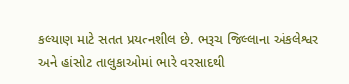કલ્યાણ માટે સતત પ્રયત્નશીલ છે. ભરૂચ જિલ્લાના અંકલેશ્વર અને હાંસોટ તાલુકાઓમાં ભારે વરસાદથી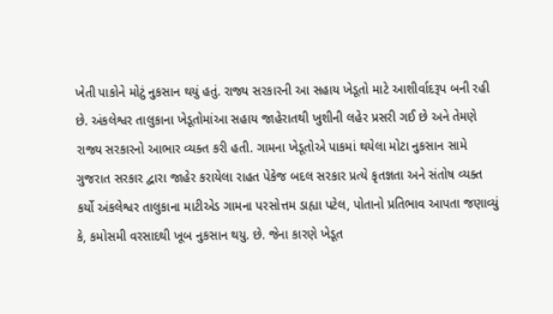ખેતી પાકોને મોટું નુકસાન થયું હતું. રાજ્ય સરકારની આ સહાય ખેડૂતો માટે આશીર્વાદરૂપ બની રહી છે. અંકલેશ્વર તાલુકાના ખેડૂતોમાંઆ સહાય જાહેરાતથી ખુશીની લહેર પ્રસરી ગઈ છે અને તેમણે રાજ્ય સરકારનો આભાર વ્યક્ત કરી હતી. ગામના ખેડૂતોએ પાકમાં થયેલા મોટા નુકસાન સામે ગુજરાત સરકાર દ્વારા જાહેર કરાયેલા રાહત પેકેજ બદલ સરકાર પ્રત્યે કૃતજ્ઞતા અને સંતોષ વ્યક્ત કર્યો અંકલેશ્વર તાલુકાના માટીએડ ગામના પરસોત્તમ ડાહ્યા પટેલ, પોતાનો પ્રતિભાવ આપતા જણાવ્યું કે, કમોસમી વરસાદથી ખૂબ નુકસાન થયુ. છે. જેના કારણે ખેડૂત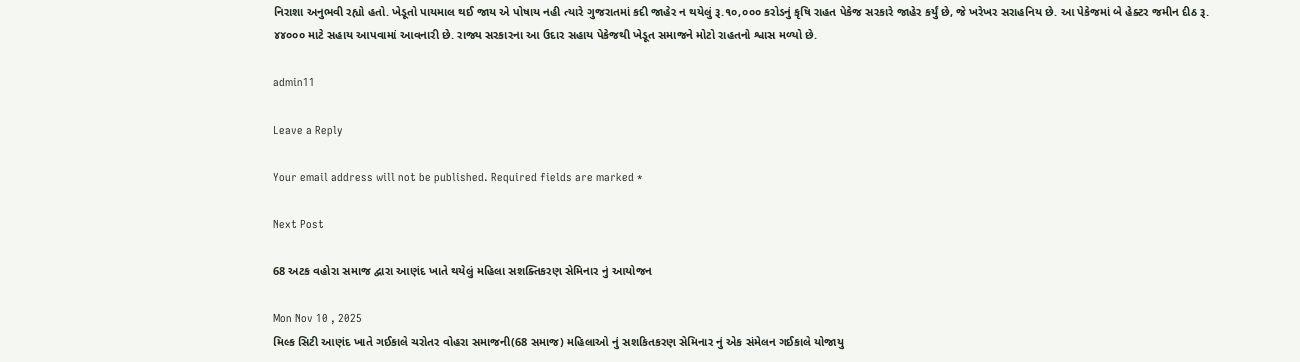નિરાશા અનુભવી રહ્યો હતો. ખેડૂતો પાયમાલ થઈ જાય એ પોષાય નહી ત્યારે ગુજરાતમાં કદી જાહેર ન થયેલું રૂ.૧૦,૦૦૦ કરોડનું કૃષિ રાહત પેકેજ સરકારે જાહેર કર્યું છે, જે ખરેખર સરાહનિય છે. આ પેકેજમાં બે હેક્ટર જમીન દીઠ રૂ. ૪૪૦૦૦ માટે સહાય આપવામાં આવનારી છે. રાજ્ય સરકારના આ ઉદાર સહાય પેકેજથી ખેડૂત સમાજને મોટો રાહતનો શ્વાસ મળ્યો છે.

admin11

Leave a Reply

Your email address will not be published. Required fields are marked *

Next Post

68 અટક વહોરા સમાજ દ્વારા આણંદ ખાતે થયેલું મહિલા સશક્તિકરણ સેમિનાર નું આયોજન

Mon Nov 10 , 2025
મિલ્ક સિટી આણંદ ખાતે ગઈકાલે ચરોતર વોહરા સમાજની(68 સમાજ) મહિલાઓ નું સશકિતકરણ સેમિનાર નું એક સંમેલન ગઈકાલે યોજાયુ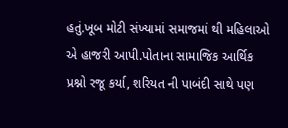હતું.ખૂબ મોટી સંખ્યામાં સમાજમાં થી મહિલાઓ એ હાજરી આપી.પોતાના સામાજિક આર્થિક પ્રશ્નો રજૂ કર્યા, શરિયત ની પાબંદી સાથે પણ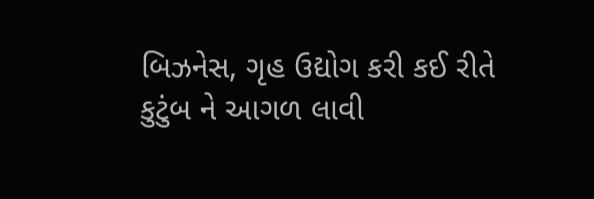બિઝનેસ, ગૃહ ઉદ્યોગ કરી કઈ રીતે કુટુંબ ને આગળ લાવી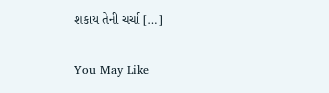શકાય તેની ચર્ચા […]

You May Like